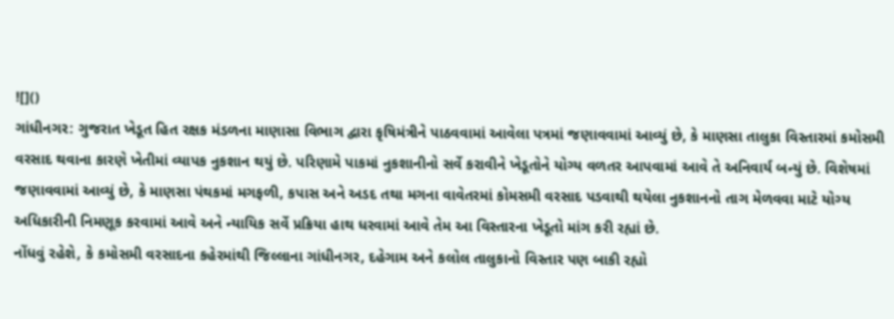![]()
ગાંધીનગર: ગુજરાત ખેડૂત હિત રક્ષક મંડળના માણાસા વિભાગ દ્વારા કૃષિમંત્રીને પાઠવવામાં આવેલા પત્રમાં જણાવવામાં આવ્યું છે, કે માણસા તાલુકા વિસ્તારમાં કમોસમી વરસાદ થવાના કારણે ખેતીમાં વ્યાપક નુકશાન થયું છે. પરિણામે પાકમાં નુકશાનીનો સર્વે કરાવીને ખેડૂતોને યોગ્ય વળતર આપવામાં આવે તે અનિવાર્ય બન્યું છે. વિશેષમાં જણાવવામાં આવ્યું છે, કે માણસા પંથકમાં મગફળી, કપાસ અને અડદ તથા મગના વાવેતરમાં કોમસમી વરસાદ પડવાથી થયેલા નુકશાનનો તાગ મેળવવા માટે યોગ્ય અધિકારીની નિમણૂક કરવામાં આવે અને ન્યાયિક સર્વે પ્રક્રિયા હાથ ધરવામાં આવે તેમ આ વિસ્તારના ખેડૂતો માંગ કરી રહ્યાં છે.
નોંધવું રહેશે, કે કમોસમી વરસાદના કહેરમાંથી જિલ્લાના ગાંધીનગર, દહેગામ અને કલોલ તાલુકાનો વિસ્તાર પણ બાકી રહ્યો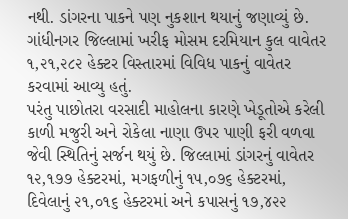નથી. ડાંગરના પાકને પણ નુકશાન થયાનું જણાવ્યું છે. ગાંધીનગર જિલ્લામાં ખરીફ મોસમ દરમિયાન કુલ વાવેતર ૧,૨૧,૨૮૨ હેક્ટર વિસ્તારમાં વિવિધ પાકનું વાવેતર કરવામાં આવ્યુ હતું.
પરંતુ પાછોતરા વરસાદી માહોલના કારણે ખેડૂતોએ કરેલી કાળી મજુરી અને રોકેલા નાણા ઉપર પાણી ફરી વળવા જેવી સ્થિતિનું સર્જન થયું છે. જિલ્લામાં ડાંગરનું વાવેતર ૧૨,૧૭૭ હેક્ટરમાં, મગફળીનું ૧૫,૦૭૬ હેક્ટરમાં, દિવેલાનું ૨૧,૦૧૬ હેક્ટરમાં અને કપાસનું ૧૭,૪૨૨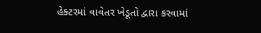હેક્ટરમાં વાવેતર ખેડૂતો દ્વારા કરવામાં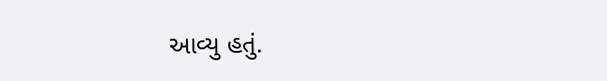આવ્યુ હતું.